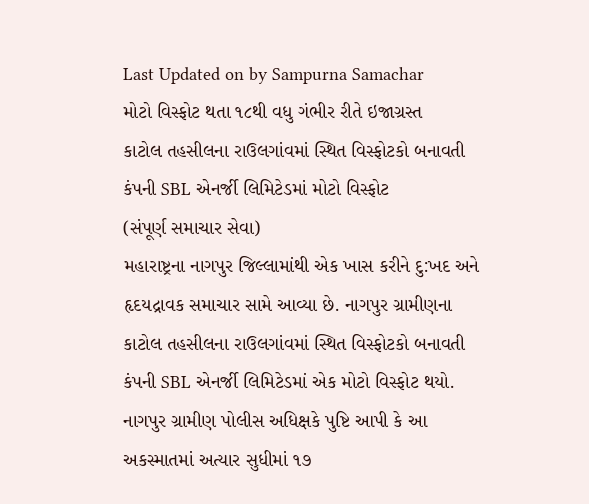Last Updated on by Sampurna Samachar
મોટો વિસ્ફોટ થતા ૧૮થી વધુ ગંભીર રીતે ઇજાગ્રસ્ત
કાટોલ તહસીલના રાઉલગાંવમાં સ્થિત વિસ્ફોટકો બનાવતી કંપની SBL એનર્જી લિમિટેડમાં મોટો વિસ્ફોટ
(સંપૂર્ણ સમાચાર સેવા)
મહારાષ્ટ્રના નાગપુર જિલ્લામાંથી એક ખાસ કરીને દુ:ખદ અને હૃદયદ્રાવક સમાચાર સામે આવ્યા છે. નાગપુર ગ્રામીણના કાટોલ તહસીલના રાઉલગાંવમાં સ્થિત વિસ્ફોટકો બનાવતી કંપની SBL એનર્જી લિમિટેડમાં એક મોટો વિસ્ફોટ થયો. નાગપુર ગ્રામીણ પોલીસ અધિક્ષકે પુષ્ટિ આપી કે આ અકસ્માતમાં અત્યાર સુધીમાં ૧૭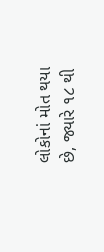લોકોનાં મોત થયા છે, જ્યારે ૧૮ થી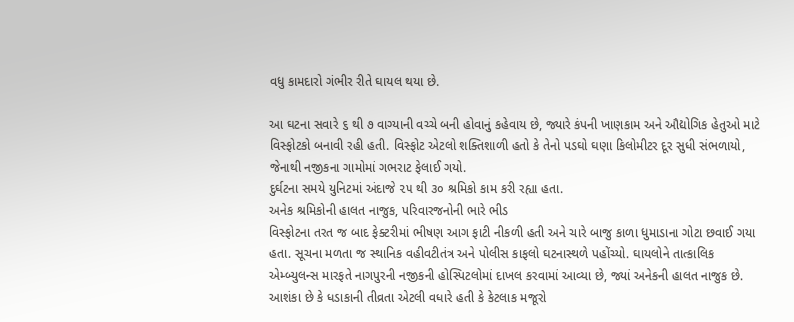વધુ કામદારો ગંભીર રીતે ઘાયલ થયા છે.

આ ઘટના સવારે ૬ થી ૭ વાગ્યાની વચ્ચે બની હોવાનું કહેવાય છે, જ્યારે કંપની ખાણકામ અને ઔદ્યોગિક હેતુઓ માટે વિસ્ફોટકો બનાવી રહી હતી. વિસ્ફોટ એટલો શક્તિશાળી હતો કે તેનો પડઘો ઘણા કિલોમીટર દૂર સુધી સંભળાયો, જેનાથી નજીકના ગામોમાં ગભરાટ ફેલાઈ ગયો.
દુર્ઘટના સમયે યુનિટમાં અંદાજે ૨૫ થી ૩૦ શ્રમિકો કામ કરી રહ્યા હતા.
અનેક શ્રમિકોની હાલત નાજુક, પરિવારજનોની ભારે ભીડ
વિસ્ફોટના તરત જ બાદ ફેક્ટરીમાં ભીષણ આગ ફાટી નીકળી હતી અને ચારે બાજુ કાળા ધુમાડાના ગોટા છવાઈ ગયા હતા. સૂચના મળતા જ સ્થાનિક વહીવટીતંત્ર અને પોલીસ કાફલો ઘટનાસ્થળે પહોંચ્યો. ઘાયલોને તાત્કાલિક એમ્બ્યુલન્સ મારફતે નાગપુરની નજીકની હોસ્પિટલોમાં દાખલ કરવામાં આવ્યા છે, જ્યાં અનેકની હાલત નાજુક છે.
આશંકા છે કે ધડાકાની તીવ્રતા એટલી વધારે હતી કે કેટલાક મજૂરો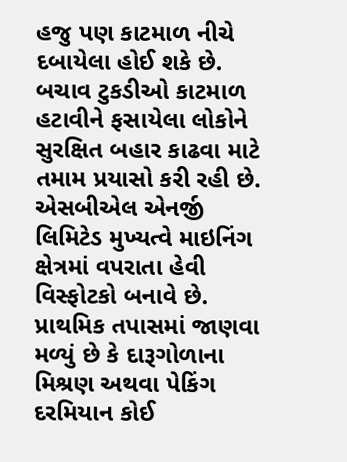હજુ પણ કાટમાળ નીચે દબાયેલા હોઈ શકે છે. બચાવ ટુકડીઓ કાટમાળ હટાવીને ફસાયેલા લોકોને સુરક્ષિત બહાર કાઢવા માટે તમામ પ્રયાસો કરી રહી છે.
એસબીએલ એનર્જી લિમિટેડ મુખ્યત્વે માઇનિંગ ક્ષેત્રમાં વપરાતા હેવી વિસ્ફોટકો બનાવે છે. પ્રાથમિક તપાસમાં જાણવા મળ્યું છે કે દારૂગોળાના મિશ્રણ અથવા પેકિંગ દરમિયાન કોઈ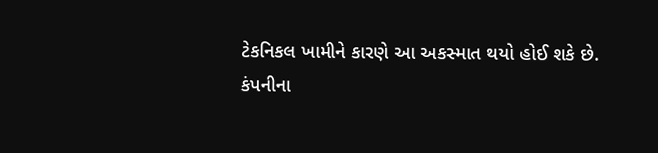ટેકનિકલ ખામીને કારણે આ અકસ્માત થયો હોઈ શકે છે.
કંપનીના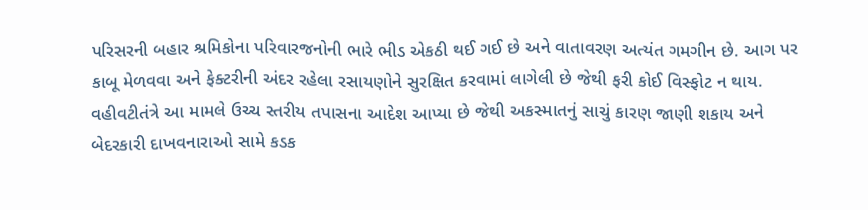પરિસરની બહાર શ્રમિકોના પરિવારજનોની ભારે ભીડ એકઠી થઈ ગઈ છે અને વાતાવરણ અત્યંત ગમગીન છે. આગ પર કાબૂ મેળવવા અને ફેક્ટરીની અંદર રહેલા રસાયણોને સુરક્ષિત કરવામાં લાગેલી છે જેથી ફરી કોઈ વિસ્ફોટ ન થાય. વહીવટીતંત્રે આ મામલે ઉચ્ચ સ્તરીય તપાસના આદેશ આપ્યા છે જેથી અકસ્માતનું સાચું કારણ જાણી શકાય અને બેદરકારી દાખવનારાઓ સામે કડક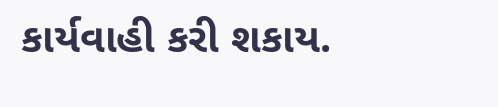કાર્યવાહી કરી શકાય.